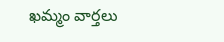ఖమ్మం వార్తలు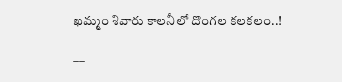ఖమ్మం శివారు కాలనీలో దొంగల కలకలం..!

––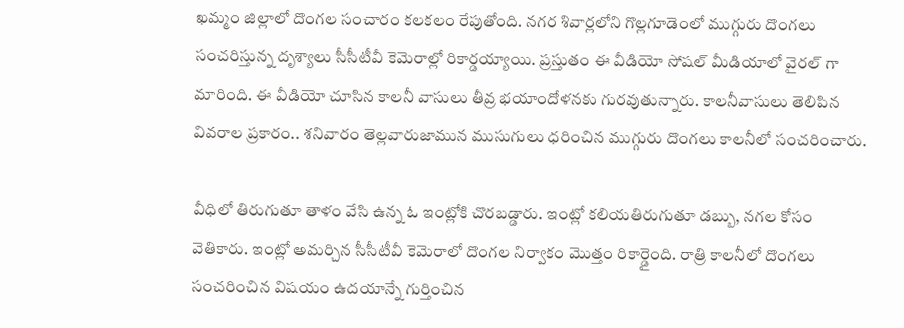ఖమ్మం జిల్లాలో దొంగల సంచారం కలకలం రేపుతోంది. నగర శివార్లలోని గొల్లగూడెంలో ముగ్గురు దొంగలు సంచరిస్తున్న దృశ్యాలు సీసీటీవీ కెమెరాల్లో రికార్డయ్యాయి. ప్రస్తుతం ఈ వీడియో సోషల్ మీడియాలో వైరల్ గా మారింది. ఈ వీడియో చూసిన కాలనీ వాసులు తీవ్ర భయాందోళనకు గురవుతున్నారు. కాలనీవాసులు తెలిపిన వివరాల ప్రకారం.. శనివారం తెల్లవారుజామున ముసుగులు ధరించిన ముగ్గురు దొంగలు కాలనీలో సంచరించారు.

వీధిలో తిరుగుతూ తాళం వేసి ఉన్న ఓ ఇంట్లోకి చొరబడ్డారు. ఇంట్లో కలియతిరుగుతూ డబ్బు, నగల కోసం వెతికారు. ఇంట్లో అమర్చిన సీసీటీవీ కెమెరాలో దొంగల నిర్వాకం మొత్తం రికార్డైంది. రాత్రి కాలనీలో దొంగలు సంచరించిన విషయం ఉదయాన్నే గుర్తించిన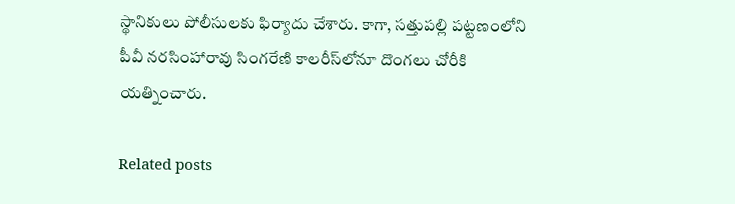స్థానికులు పోలీసులకు ఫిర్యాదు చేశారు. కాగా, సత్తుపల్లి పట్టణంలోని పీవీ నరసింహారావు సింగరేణి కాలరీస్‌లోనూ దొంగలు చోరీకి యత్నించారు.

Related posts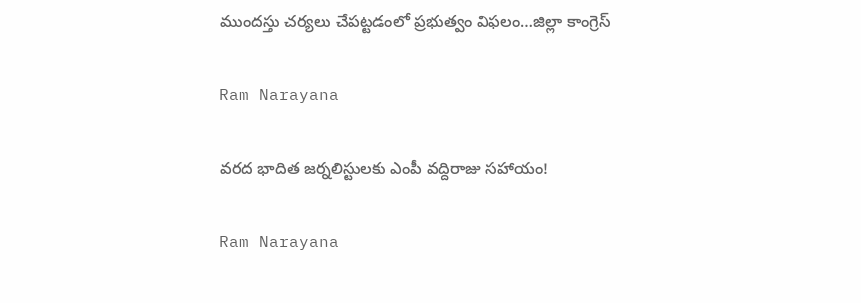ముందస్తు చర్యలు చేపట్టడంలో ప్రభుత్వం విఫలం…జిల్లా కాంగ్రెస్

Ram Narayana

వరద భాదిత జర్నలిస్టులకు ఎంపీ వద్దిరాజు సహాయం!

Ram Narayana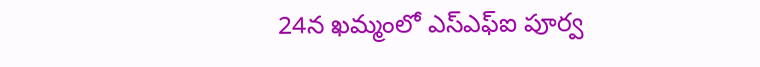24న ఖమ్మంలో ఎస్ఎఫ్ఐ పూర్వ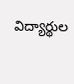విద్యార్థుల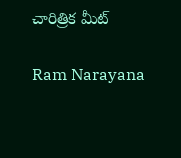చారిత్రిక మీట్

Ram Narayana